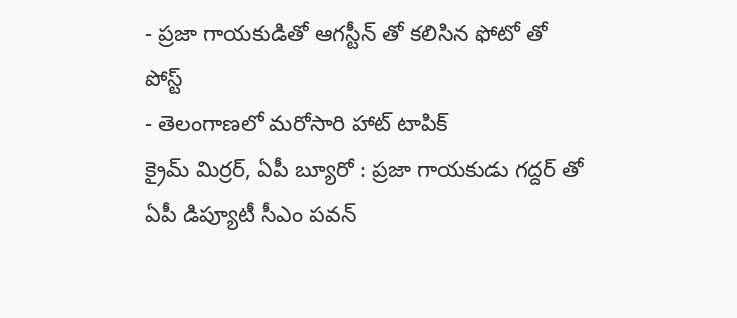- ప్రజా గాయకుడితో ఆగస్టీన్ తో కలిసిన ఫోటో తో పోస్ట్
- తెలంగాణలో మరోసారి హాట్ టాపిక్
క్రైమ్ మిర్రర్, ఏపీ బ్యూరో : ప్రజా గాయకుడు గద్దర్ తో ఏపీ డిప్యూటీ సీఎం పవన్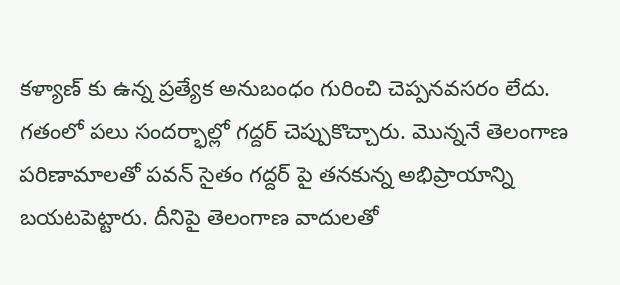కళ్యాణ్ కు ఉన్న ప్రత్యేక అనుబంధం గురించి చెప్పనవసరం లేదు. గతంలో పలు సందర్భాల్లో గద్దర్ చెప్పుకొచ్చారు. మొన్ననే తెలంగాణ పరిణామాలతో పవన్ సైతం గద్దర్ పై తనకున్న అభిప్రాయాన్ని బయటపెట్టారు. దీనిపై తెలంగాణ వాదులతో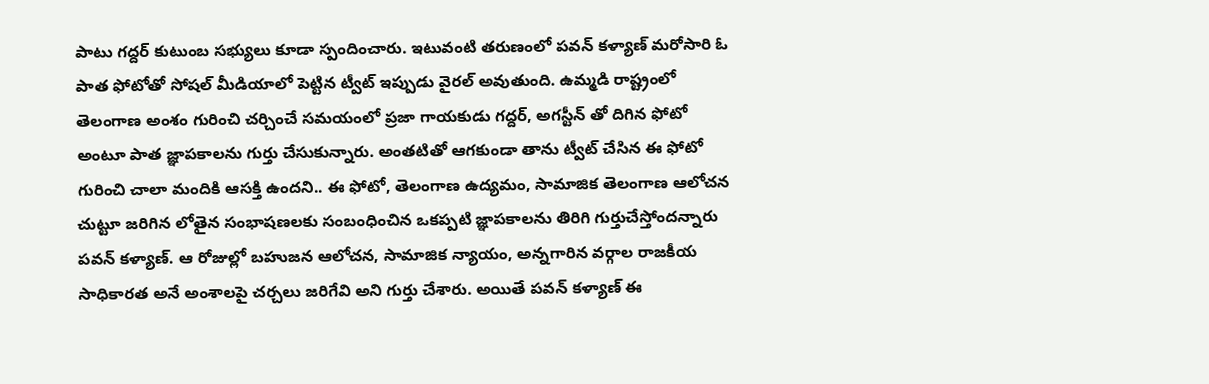పాటు గద్దర్ కుటుంబ సభ్యులు కూడా స్పందించారు. ఇటువంటి తరుణంలో పవన్ కళ్యాణ్ మరోసారి ఓ పాత ఫోటోతో సోషల్ మీడియాలో పెట్టిన ట్వీట్ ఇప్పుడు వైరల్ అవుతుంది. ఉమ్మడి రాష్ట్రంలో తెలంగాణ అంశం గురించి చర్చించే సమయంలో ప్రజా గాయకుడు గద్దర్, అగస్టీన్ తో దిగిన ఫోటో అంటూ పాత జ్ఞాపకాలను గుర్తు చేసుకున్నారు. అంతటితో ఆగకుండా తాను ట్వీట్ చేసిన ఈ ఫోటో గురించి చాలా మందికి ఆసక్తి ఉందని.. ఈ ఫోటో, తెలంగాణ ఉద్యమం, సామాజిక తెలంగాణ ఆలోచన చుట్టూ జరిగిన లోతైన సంభాషణలకు సంబంధించిన ఒకప్పటి జ్ఞాపకాలను తిరిగి గుర్తుచేస్తోందన్నారు పవన్ కళ్యాణ్. ఆ రోజుల్లో బహుజన ఆలోచన, సామాజిక న్యాయం, అన్నగారిన వర్గాల రాజకీయ సాధికారత అనే అంశాలపై చర్చలు జరిగేవి అని గుర్తు చేశారు. అయితే పవన్ కళ్యాణ్ ఈ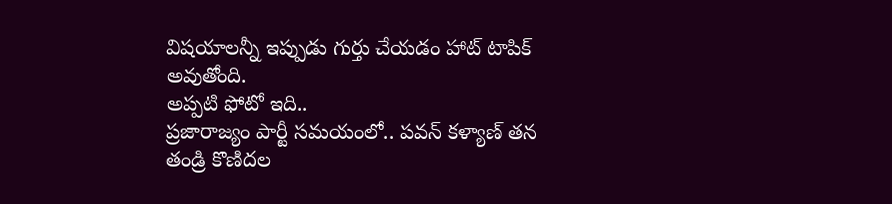విషయాలన్నీ ఇప్పుడు గుర్తు చేయడం హాట్ టాపిక్ అవుతోంది.
అప్పటి ఫోటో ఇది..
ప్రజారాజ్యం పార్టీ సమయంలో.. పవన్ కళ్యాణ్ తన తండ్రి కొణిదల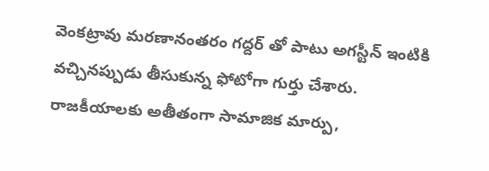వెంకట్రావు మరణానంతరం గద్దర్ తో పాటు అగస్టీన్ ఇంటికి వచ్చినప్పుడు తీసుకున్న ఫోటోగా గుర్తు చేశారు. రాజకీయాలకు అతీతంగా సామాజిక మార్పు,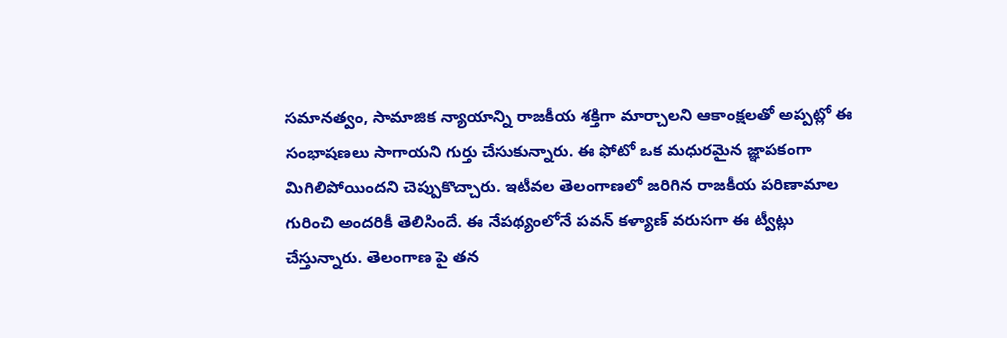సమానత్వం, సామాజిక న్యాయాన్ని రాజకీయ శక్తిగా మార్చాలని ఆకాంక్షలతో అప్పట్లో ఈ సంభాషణలు సాగాయని గుర్తు చేసుకున్నారు. ఈ ఫోటో ఒక మధురమైన జ్ఞాపకంగా మిగిలిపోయిందని చెప్పుకొచ్చారు. ఇటీవల తెలంగాణలో జరిగిన రాజకీయ పరిణామాల గురించి అందరికీ తెలిసిందే. ఈ నేపథ్యంలోనే పవన్ కళ్యాణ్ వరుసగా ఈ ట్వీట్లు చేస్తున్నారు. తెలంగాణ పై తన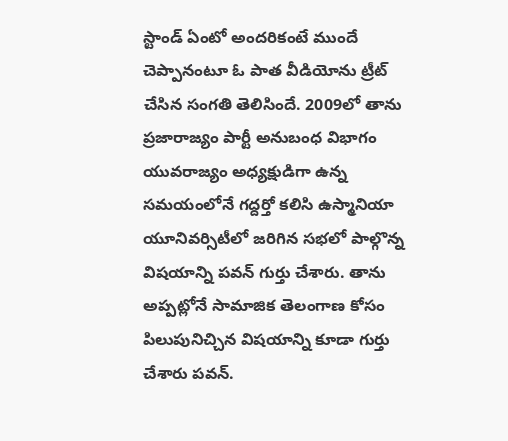స్టాండ్ ఏంటో అందరికంటే ముందే చెప్పానంటూ ఓ పాత వీడియోను ట్రీట్ చేసిన సంగతి తెలిసిందే. 2009లో తాను ప్రజారాజ్యం పార్టీ అనుబంధ విభాగం యువరాజ్యం అధ్యక్షుడిగా ఉన్న సమయంలోనే గద్దర్తో కలిసి ఉస్మానియా యూనివర్సిటీలో జరిగిన సభలో పాల్గొన్న విషయాన్ని పవన్ గుర్తు చేశారు. తాను అప్పట్లోనే సామాజిక తెలంగాణ కోసం పిలుపునిచ్చిన విషయాన్ని కూడా గుర్తు చేశారు పవన్.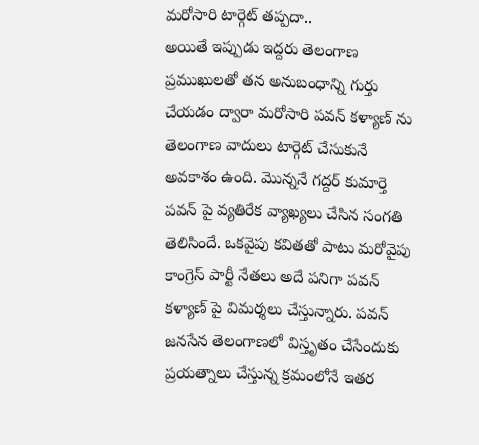మరోసారి టార్గెట్ తప్పదా..
అయితే ఇప్పుడు ఇద్దరు తెలంగాణ ప్రముఖులతో తన అనుబంధాన్ని గుర్తు చేయడం ద్వారా మరోసారి పవన్ కళ్యాణ్ ను తెలంగాణ వాదులు టార్గెట్ చేసుకునే అవకాశం ఉంది. మొన్ననే గద్దర్ కుమార్తె పవన్ పై వ్యతిరేక వ్యాఖ్యలు చేసిన సంగతి తెలిసిందే. ఒకవైపు కవితతో పాటు మరోవైపు కాంగ్రెస్ పార్టీ నేతలు అదే పనిగా పవన్ కళ్యాణ్ పై విమర్శలు చేస్తున్నారు. పవన్ జనసేన తెలంగాణలో విస్తృతం చేసేందుకు ప్రయత్నాలు చేస్తున్న క్రమంలోనే ఇతర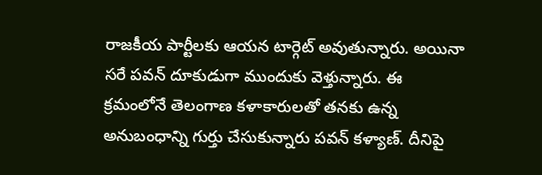రాజకీయ పార్టీలకు ఆయన టార్గెట్ అవుతున్నారు. అయినా సరే పవన్ దూకుడుగా ముందుకు వెళ్తున్నారు. ఈ క్రమంలోనే తెలంగాణ కళాకారులతో తనకు ఉన్న అనుబంధాన్ని గుర్తు చేసుకున్నారు పవన్ కళ్యాణ్. దీనిపై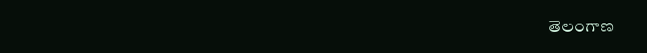తెలంగాణ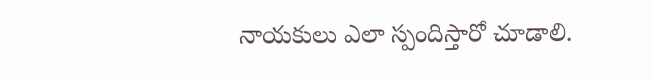నాయకులు ఎలా స్పందిస్తారో చూడాలి.